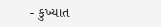- કુખ્યાત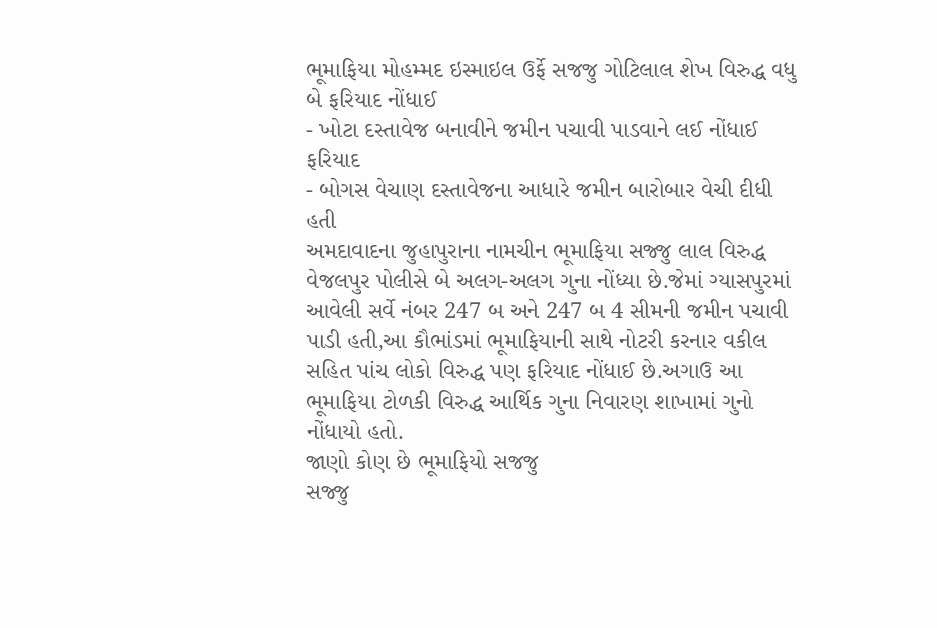ભૂમાફિયા મોહમ્મદ ઇસ્માઇલ ઉર્ફે સજજુ ગોટિલાલ શેખ વિરુદ્ધ વધુ બે ફરિયાદ નોંધાઈ
- ખોટા દસ્તાવેજ બનાવીને જમીન પચાવી પાડવાને લઈ નોંધાઈ ફરિયાદ
- બોગસ વેચાણ દસ્તાવેજના આધારે જમીન બારોબાર વેચી દીધી હતી
અમદાવાદના જુહાપુરાના નામચીન ભૂમાફિયા સજ્જુ લાલ વિરુદ્ધ વેજલપુર પોલીસે બે અલગ-અલગ ગુના નોંધ્યા છે.જેમાં ગ્યાસપુરમાં આવેલી સર્વે નંબર 247 બ અને 247 બ 4 સીમની જમીન પચાવી પાડી હતી,આ કૌભાંડમાં ભૂમાફિયાની સાથે નોટરી કરનાર વકીલ સહિત પાંચ લોકો વિરુદ્ધ પણ ફરિયાદ નોંધાઈ છે.અગાઉ આ ભૂમાફિયા ટોળકી વિરુદ્ધ આર્થિક ગુના નિવારણ શાખામાં ગુનો નોંધાયો હતો.
જાણો કોણ છે ભૂમાફિયો સજજુ
સજ્જુ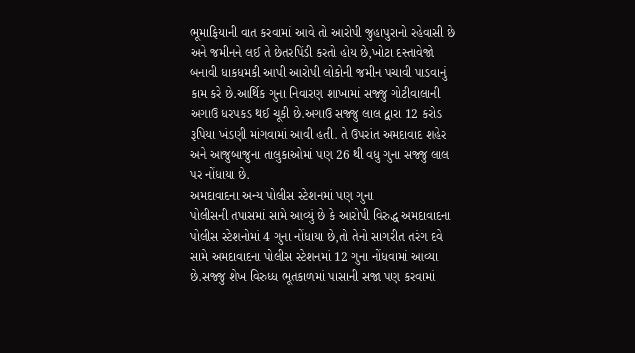ભૂમાફિયાની વાત કરવામાં આવે તો આરોપી જુહાપુરાનો રહેવાસી છે અને જમીનને લઈ તે છેતરપિંડી કરતો હોય છે,ખોટા દસ્તાવેજો બનાવી ધાકધમકી આપી આરોપી લોકોની જમીન પચાવી પાડવાનું કામ કરે છે.આર્થિક ગુના નિવારણ શાખામાં સજ્જુ ગોટીવાલાની અગાઉ ધરપકડ થઈ ચૂકી છે.અગાઉ સજ્જુ લાલ દ્વારા 12 કરોડ રૂપિયા ખંડણી માંગવામાં આવી હતી. તે ઉપરાંત અમદાવાદ શહેર અને આજુબાજુના તાલુકાઓમાં પણ 26 થી વધુ ગુના સજ્જુ લાલ પર નોંધાયા છે.
અમદાવાદના અન્ય પોલીસ સ્ટેશનમાં પણ ગુના
પોલીસની તપાસમાં સામે આવ્યું છે કે આરોપી વિરુદ્ધ અમદાવાદના પોલીસ સ્ટેશનોમાં 4 ગુના નોંધાયા છે,તો તેનો સાગરીત તરંગ દવે સામે અમદાવાદના પોલીસ સ્ટેશનમાં 12 ગુના નોંધવામાં આવ્યા છે.સજ્જુ શેખ વિરુધ્ધ ભૂતકાળમાં પાસાની સજા પણ કરવામાં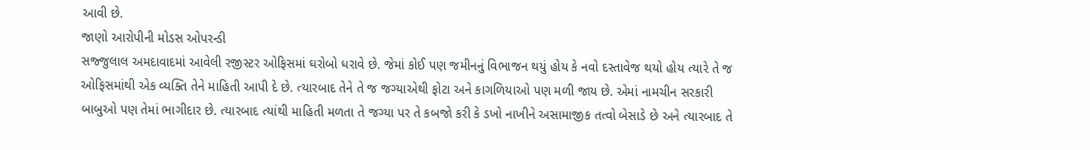આવી છે.
જાણો આરોપીની મોડસ ઓપરન્ડી
સજ્જુલાલ અમદાવાદમાં આવેલી રજીસ્ટર ઓફિસમાં ઘરોબો ધરાવે છે. જેમાં કોઈ પણ જમીનનું વિભાજન થયું હોય કે નવો દસ્તાવેજ થયો હોય ત્યારે તે જ ઓફિસમાંથી એક વ્યક્તિ તેને માહિતી આપી દે છે. ત્યારબાદ તેને તે જ જગ્યાએથી ફોટા અને કાગળિયાઓ પણ મળી જાય છે. એમાં નામચીન સરકારી બાબુઓ પણ તેમાં ભાગીદાર છે. ત્યારબાદ ત્યાંથી માહિતી મળતા તે જગ્યા પર તે કબજો કરી કે ડખો નાખીને અસામાજીક તત્વો બેસાડે છે અને ત્યારબાદ તે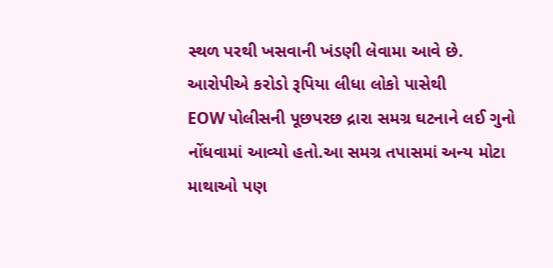સ્થળ પરથી ખસવાની ખંડણી લેવામા આવે છે.
આરોપીએ કરોડો રૂપિયા લીધા લોકો પાસેથી
EOW પોલીસની પૂછપરછ દ્રારા સમગ્ર ઘટનાને લઈ ગુનો નોંધવામાં આવ્યો હતો.આ સમગ્ર તપાસમાં અન્ય મોટા માથાઓ પણ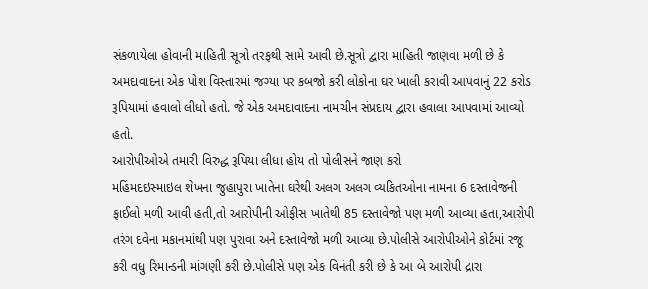સંકળાયેલા હોવાની માહિતી સૂત્રો તરફથી સામે આવી છે.સૂત્રો દ્વારા માહિતી જાણવા મળી છે કે અમદાવાદના એક પોશ વિસ્તારમાં જગ્યા પર કબજો કરી લોકોના ઘર ખાલી કરાવી આપવાનું 22 કરોડ રૂપિયામાં હવાલો લીધો હતો. જે એક અમદાવાદના નામચીન સંપ્રદાય દ્વારા હવાલા આપવામાં આવ્યો હતો.
આરોપીઓએ તમારી વિરુદ્ધ રૂપિયા લીધા હોય તો પોલીસને જાણ કરો
મહિંમદઇસ્માઇલ શેખના જુહાપુરા ખાતેના ઘરેથી અલગ અલગ વ્યકિતઓના નામના 6 દસ્તાવેજની ફાઈલો મળી આવી હતી,તો આરોપીની ઓફીસ ખાતેથી 85 દસ્તાવેજો પણ મળી આવ્યા હતા,આરોપી તરંગ દવેના મકાનમાંથી પણ પુરાવા અને દસ્તાવેજો મળી આવ્યા છે.પોલીસે આરોપીઓને કોર્ટમાં રજૂ કરી વધુ રિમાન્ડની માંગણી કરી છે.પોલીસે પણ એક વિનંતી કરી છે કે આ બે આરોપી દ્રારા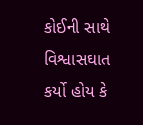કોઈની સાથે વિશ્વાસઘાત કર્યો હોય કે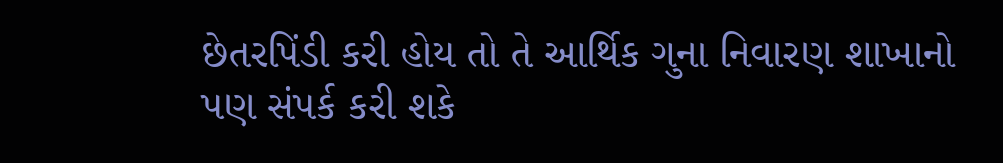છેતરપિંડી કરી હોય તો તે આર્થિક ગુના નિવારણ શાખાનો પણ સંપર્ક કરી શકે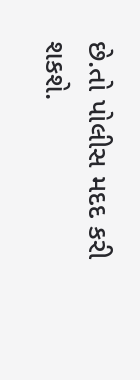છે.તો પોલીસ મદદ કરી શકશે.